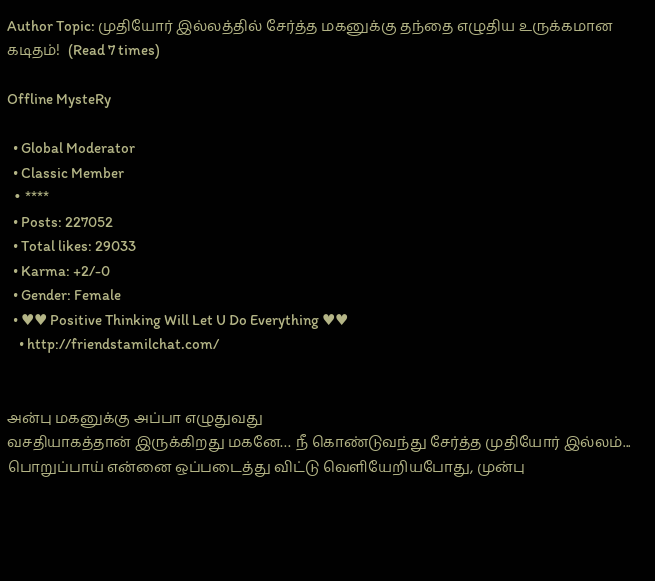Author Topic: முதியோர் இல்லத்தில் சேர்த்த மகனுக்கு தந்தை எழுதிய உருக்கமான கடிதம்!  (Read 7 times)

Offline MysteRy

  • Global Moderator
  • Classic Member
  • ****
  • Posts: 227052
  • Total likes: 29033
  • Karma: +2/-0
  • Gender: Female
  • ♥♥ Positive Thinking Will Let U Do Everything ♥♥
    • http://friendstamilchat.com/


அன்பு மகனுக்கு அப்பா எழுதுவது
வசதியாகத்தான் இருக்கிறது மகனே… நீ கொண்டுவந்து சேர்த்த முதியோர் இல்லம்...
பொறுப்பாய் என்னை ஒப்படைத்து விட்டு வெளியேறியபோது, முன்பு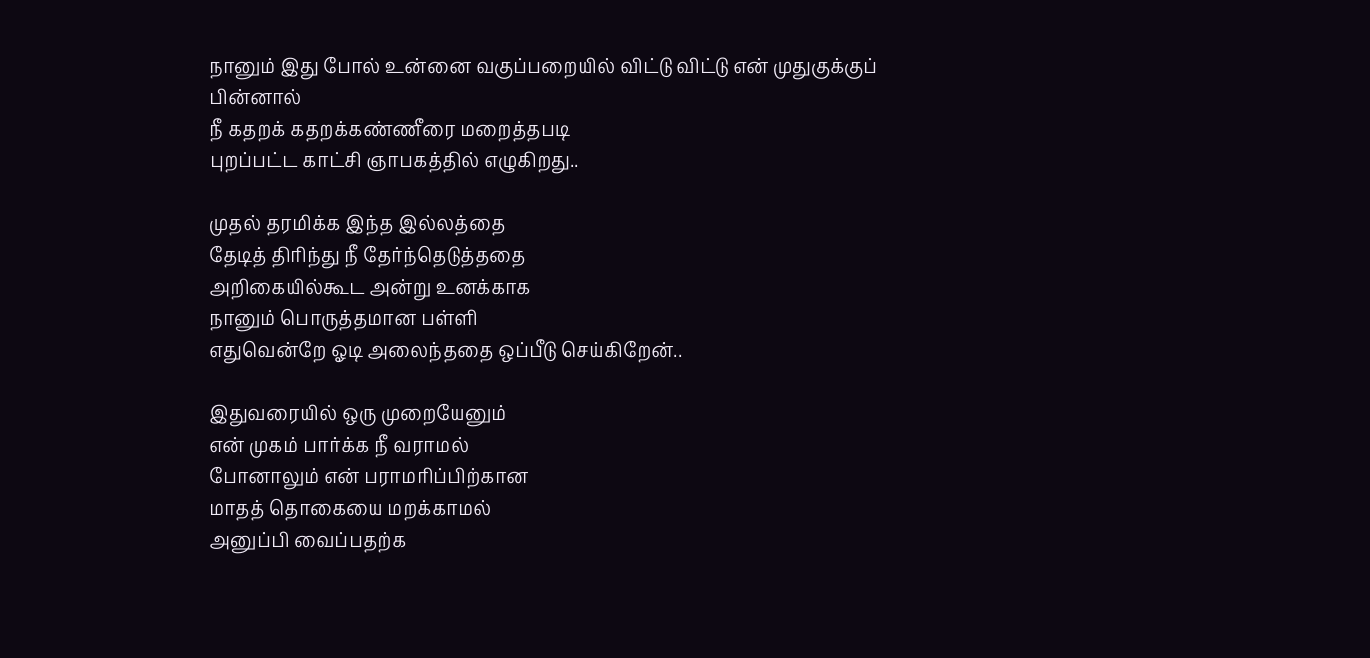நானும் இது போல் உன்னை வகுப்பறையில் விட்டு விட்டு என் முதுகுக்குப் பின்னால்
நீ கதறக் கதறக்கண்ணீரை மறைத்தபடி
புறப்பட்ட காட்சி ஞாபகத்தில் எழுகிறது..

முதல் தரமிக்க இந்த இல்லத்தை
தேடித் திரிந்து நீ தேர்ந்தெடுத்ததை
அறிகையில்கூட அன்று உனக்காக
நானும் பொருத்தமான பள்ளி
எதுவென்றே ஓடி அலைந்ததை ஒப்பீடு செய்கிறேன்..

இதுவரையில் ஒரு முறையேனும்
என் முகம் பார்க்க நீ வராமல்
போனாலும் என் பராமரிப்பிற்கான
மாதத் தொகையை மறக்காமல்
அனுப்பி வைப்பதற்க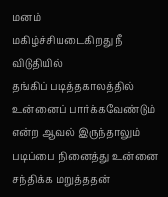மனம்
மகிழ்ச்சியடைகிறது நீ விடுதியில்
தங்கிப் படித்தகாலத்தில் உன்னைப் பார்க்கவேண்டும் என்ற ஆவல் இருந்தாலும் படிப்பை நினைத்து உன்னை சந்திக்க மறுத்ததன்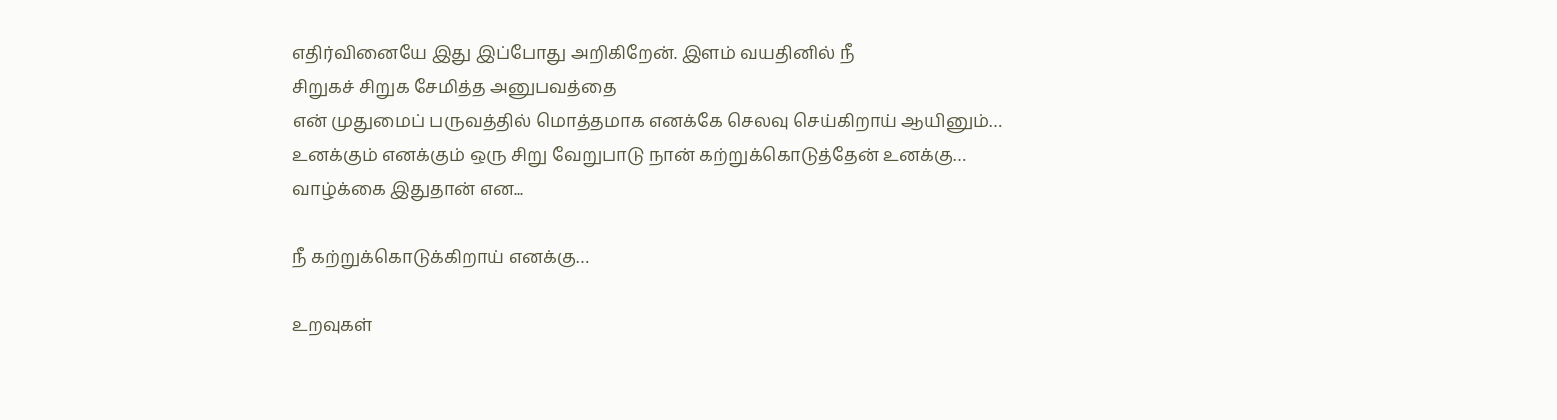எதிர்வினையே இது இப்போது அறிகிறேன். இளம் வயதினில் நீ
சிறுகச் சிறுக சேமித்த அனுபவத்தை
என் முதுமைப் பருவத்தில் மொத்தமாக எனக்கே செலவு செய்கிறாய் ஆயினும்…
உனக்கும் எனக்கும் ஒரு சிறு வேறுபாடு நான் கற்றுக்கொடுத்தேன் உனக்கு…
வாழ்க்கை இதுதான் என...

நீ கற்றுக்கொடுக்கிறாய் எனக்கு…

உறவுகள்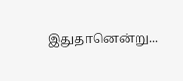இதுதானென்று...